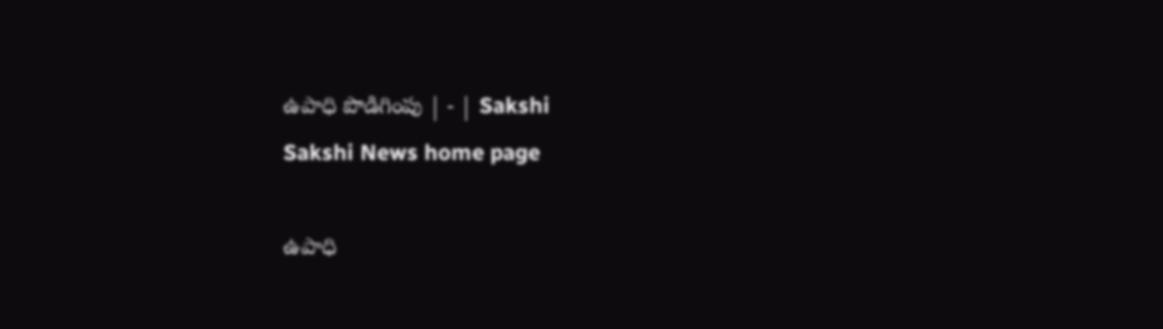ఉపాధి పొడిగింపు | - | Sakshi
Sakshi News home page

ఉపాధి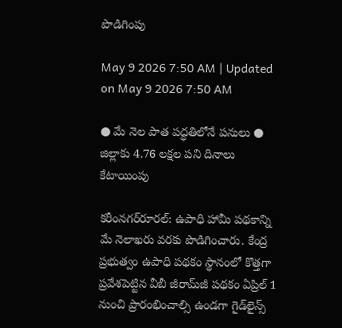పొడిగింపు

May 9 2026 7:50 AM | Updated on May 9 2026 7:50 AM

● మే నెల పాత పద్ధతిలోనే పనులు ● జిల్లాకు 4.76 లక్షల పని దినాలు కేటాయింపు

కరీంనగర్‌రూరల్‌: ఉపాధి హామీ పథకాన్ని మే నెలాఖరు వరకు పొడిగించారు. కేంద్ర ప్రభుత్వం ఉపాధి పథకం స్థానంలో కొత్తగా ప్రవేశపెట్టిన వీబీ జీరామ్‌జీ పథకం ఏప్రిల్‌ 1 నుంచి ప్రారంభించాల్సి ఉండగా గైడ్‌లైన్స్‌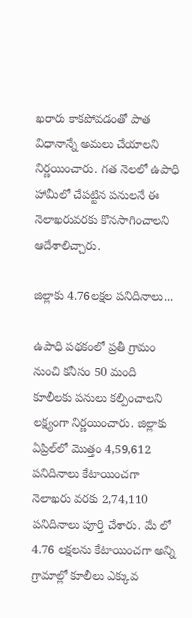ఖరారు కాకపోవడంతో పాత విధానాన్నే అమలు చేయాలని నిర్ణయించారు. గత నెలలో ఉపాధి హామీలో చేపట్టిన పనులనే ఈ నెలాఖరువరకు కొనసాగించాలని ఆదేశాలిచ్చారు.

జిల్లాకు 4.76లక్షల పనిదినాలు...

ఉపాధి పథకంలో ప్రతీ గ్రామం నుంచి కనీసం 50 మంది కూలీలకు పనులు కల్పించాలని లక్ష్యంగా నిర్ణయించారు. జిల్లాకు ఏప్రిల్‌లో మొత్తం 4,59,612 పనిదినాలు కేటాయించగా నెలాఖరు వరకు 2,74,110 పనిదినాలు పూర్తి చేశారు. మే లో 4.76 లక్షలను కేటాయించగా అన్ని గ్రామాల్లో కూలీలు ఎక్కువ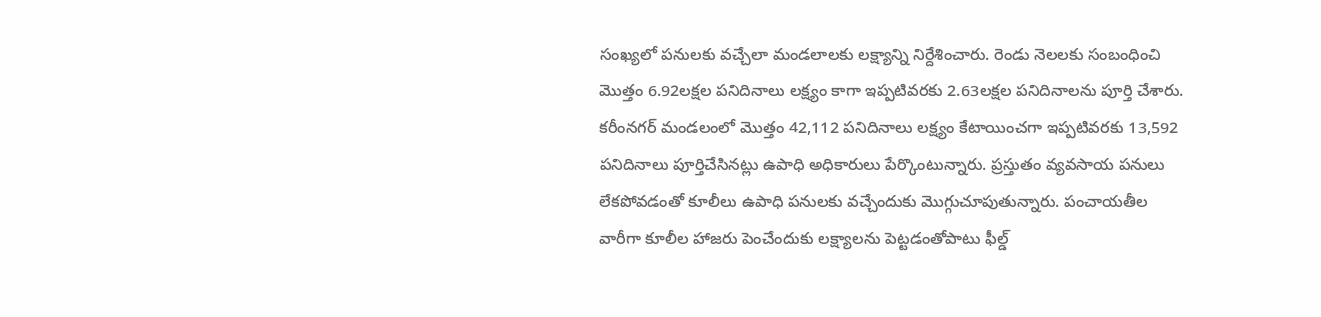సంఖ్యలో పనులకు వచ్చేలా మండలాలకు లక్ష్యాన్ని నిర్దేశించారు. రెండు నెలలకు సంబంధించి మొత్తం 6.92లక్షల పనిదినాలు లక్ష్యం కాగా ఇప్పటివరకు 2.63లక్షల పనిదినాలను పూర్తి చేశారు. కరీంనగర్‌ మండలంలో మొత్తం 42,112 పనిదినాలు లక్ష్యం కేటాయించగా ఇప్పటివరకు 13,592 పనిదినాలు పూర్తిచేసినట్లు ఉపాధి అధికారులు పేర్కొంటున్నారు. ప్రస్తుతం వ్యవసాయ పనులు లేకపోవడంతో కూలీలు ఉపాధి పనులకు వచ్చేందుకు మొగ్గుచూపుతున్నారు. పంచాయతీల వారీగా కూలీల హాజరు పెంచేందుకు లక్ష్యాలను పెట్టడంతోపాటు ఫీల్డ్‌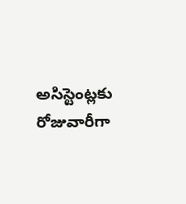అసిస్టెంట్లకు రోజువారీగా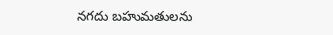నగదు బహుమతులను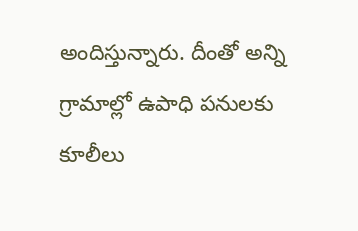అందిస్తున్నారు. దీంతో అన్ని గ్రామాల్లో ఉపాధి పనులకు కూలీలు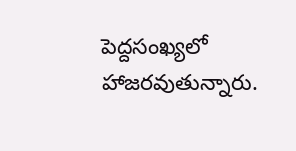పెద్దసంఖ్యలో హాజరవుతున్నారు.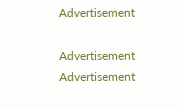Advertisement

Advertisement
Advertisement